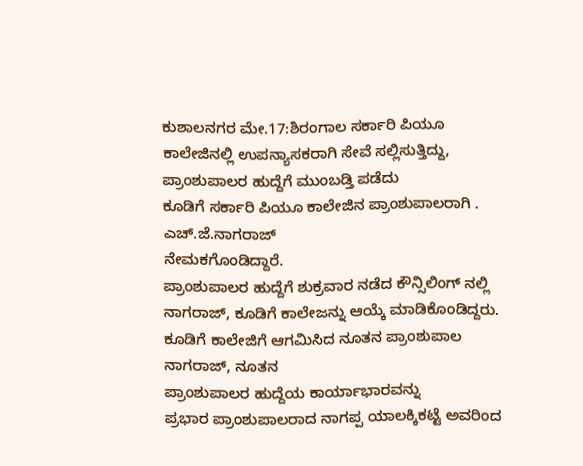ಕುಶಾಲನಗರ ಮೇ.17:ಶಿರಂಗಾಲ ಸರ್ಕಾರಿ ಪಿಯೂ ಕಾಲೇಜಿನಲ್ಲಿ ಉಪನ್ಯಾಸಕರಾಗಿ ಸೇವೆ ಸಲ್ಲಿಸುತ್ತಿದ್ದು, ಪ್ರಾಂಶುಪಾಲರ ಹುದ್ದೆಗೆ ಮುಂಬಡ್ತಿ ಪಡೆದು
ಕೂಡಿಗೆ ಸರ್ಕಾರಿ ಪಿಯೂ ಕಾಲೇಜಿನ ಪ್ರಾಂಶುಪಾಲರಾಗಿ . ಎಚ್.ಜೆ.ನಾಗರಾಜ್
ನೇಮಕಗೊಂಡಿದ್ದಾರೆ.
ಪ್ರಾಂಶುಪಾಲರ ಹುದ್ದೆಗೆ ಶುಕ್ರವಾರ ನಡೆದ ಕೌನ್ಸಿಲಿಂಗ್ ನಲ್ಲಿ ನಾಗರಾಜ್, ಕೂಡಿಗೆ ಕಾಲೇಜನ್ನು ಆಯ್ಕೆ ಮಾಡಿಕೊಂಡಿದ್ದರು.
ಕೂಡಿಗೆ ಕಾಲೇಜಿಗೆ ಆಗಮಿಸಿದ ನೂತನ ಪ್ರಾಂಶುಪಾಲ ನಾಗರಾಜ್, ನೂತನ
ಪ್ರಾಂಶುಪಾಲರ ಹುದ್ದೆಯ ಕಾರ್ಯಾಭಾರವನ್ನು
ಪ್ರಭಾರ ಪ್ರಾಂಶುಪಾಲರಾದ ನಾಗಪ್ಪ ಯಾಲಕ್ಕಿಕಟ್ಟೆ ಅವರಿಂದ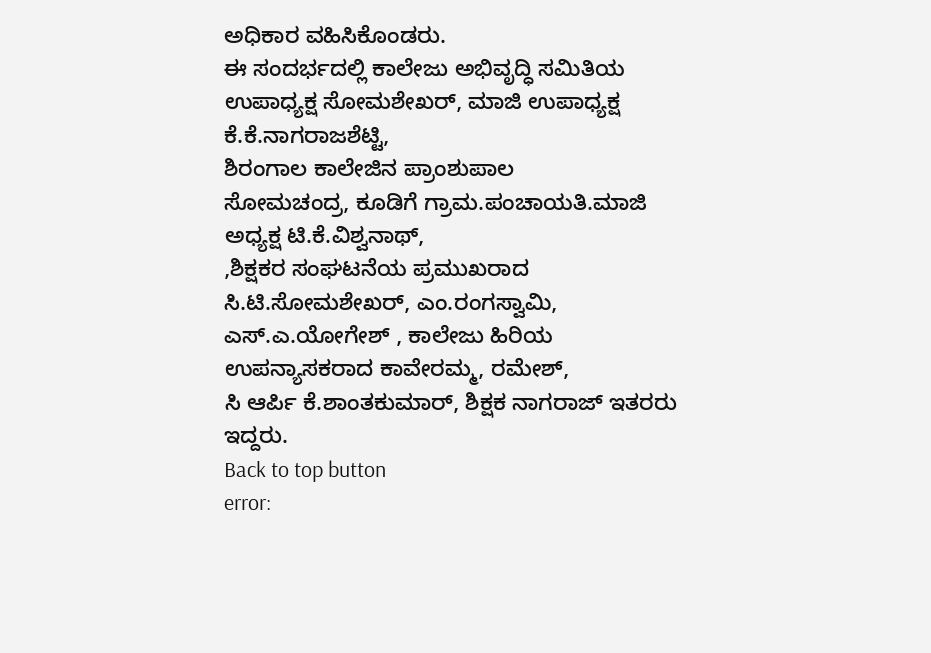ಅಧಿಕಾರ ವಹಿಸಿಕೊಂಡರು.
ಈ ಸಂದರ್ಭದಲ್ಲಿ ಕಾಲೇಜು ಅಭಿವೃದ್ಧಿ ಸಮಿತಿಯ ಉಪಾಧ್ಯಕ್ಷ ಸೋಮಶೇಖರ್, ಮಾಜಿ ಉಪಾಧ್ಯಕ್ಷ ಕೆ.ಕೆ.ನಾಗರಾಜಶೆಟ್ಟಿ,
ಶಿರಂಗಾಲ ಕಾಲೇಜಿನ ಪ್ರಾಂಶುಪಾಲ
ಸೋಮಚಂದ್ರ, ಕೂಡಿಗೆ ಗ್ರಾಮ.ಪಂಚಾಯತಿ.ಮಾಜಿ ಅಧ್ಯಕ್ಷ ಟಿ.ಕೆ.ವಿಶ್ವನಾಥ್,
,ಶಿಕ್ಷಕರ ಸಂಘಟನೆಯ ಪ್ರಮುಖರಾದ
ಸಿ.ಟಿ.ಸೋಮಶೇಖರ್, ಎಂ.ರಂಗಸ್ವಾಮಿ, ಎಸ್.ಎ.ಯೋಗೇಶ್ , ಕಾಲೇಜು ಹಿರಿಯ ಉಪನ್ಯಾಸಕರಾದ ಕಾವೇರಮ್ಮ, ರಮೇಶ್,
ಸಿ ಆರ್ಪಿ ಕೆ.ಶಾಂತಕುಮಾರ್, ಶಿಕ್ಷಕ ನಾಗರಾಜ್ ಇತರರು ಇದ್ದರು.
Back to top button
error: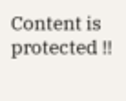Content is protected !!